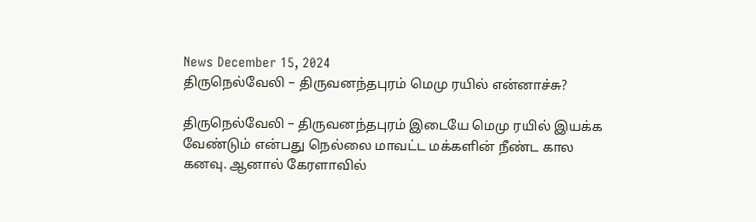News December 15, 2024
திருநெல்வேலி – திருவனந்தபுரம் மெமு ரயில் என்னாச்சு?

திருநெல்வேலி – திருவனந்தபுரம் இடையே மெமு ரயில் இயக்க வேண்டும் என்பது நெல்லை மாவட்ட மக்களின் நீண்ட கால கனவு. ஆனால் கேரளாவில்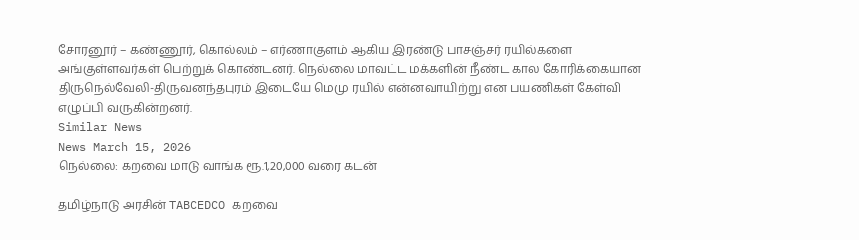சோரனூர் – கண்ணூர், கொல்லம் – எர்ணாகுளம் ஆகிய இரண்டு பாசஞ்சர் ரயில்களை அங்குள்ளவர்கள் பெற்றுக் கொண்டனர். நெல்லை மாவட்ட மக்களின் நீண்ட கால கோரிக்கையான திருநெல்வேலி-திருவனந்தபுரம் இடையே மெமு ரயில் என்னவாயிற்று என பயணிகள் கேள்வி எழுப்பி வருகின்றனர்.
Similar News
News March 15, 2026
நெல்லை: கறவை மாடு வாங்க ரூ.1,20,000 வரை கடன்

தமிழ்நாடு அரசின் TABCEDCO கறவை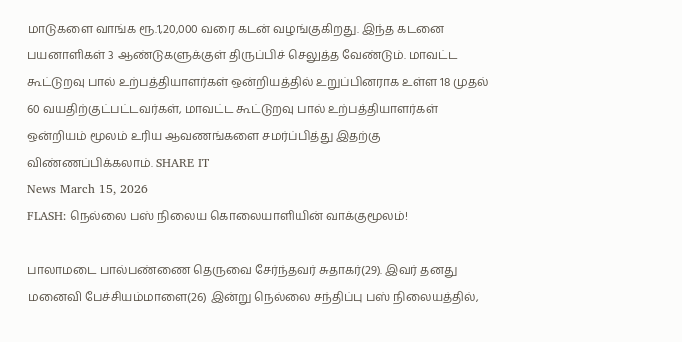மாடுகளை வாங்க ரூ.1,20,000 வரை கடன் வழங்குகிறது. இந்த கடனை பயனாளிகள் 3 ஆண்டுகளுக்குள் திருப்பிச் செலுத்த வேண்டும். மாவட்ட கூட்டுறவு பால் உற்பத்தியாளர்கள் ஒன்றியத்தில் உறுப்பினராக உள்ள 18 முதல் 60 வயதிற்குட்பட்டவர்கள், மாவட்ட கூட்டுறவு பால் உற்பத்தியாளர்கள் ஒன்றியம் மூலம் உரிய ஆவணங்களை சமர்ப்பித்து இதற்கு விண்ணப்பிக்கலாம். SHARE IT
News March 15, 2026
FLASH: நெல்லை பஸ் நிலைய கொலையாளியின் வாக்குமூலம்!

பாலாமடை பால்பண்ணை தெருவை சேர்ந்தவர் சுதாகர்(29). இவர் தனது மனைவி பேச்சியம்மாளை(26) இன்று நெல்லை சந்திப்பு பஸ் நிலையத்தில்,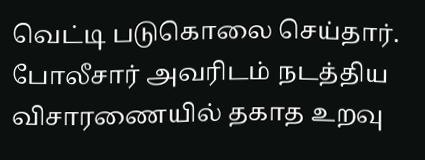வெட்டி படுகொலை செய்தார். போலீசார் அவரிடம் நடத்திய விசாரணையில் தகாத உறவு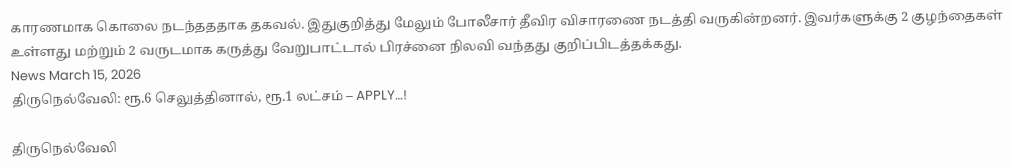காரணமாக கொலை நடந்தததாக தகவல். இதுகுறித்து மேலும் போலீசார் தீவிர விசாரணை நடத்தி வருகின்றனர். இவர்களுக்கு 2 குழந்தைகள் உள்ளது மற்றும் 2 வருடமாக கருத்து வேறுபாட்டால் பிரச்னை நிலவி வந்தது குறிப்பிடத்தக்கது.
News March 15, 2026
திருநெல்வேலி: ரூ.6 செலுத்தினால், ரூ.1 லட்சம் – APPLY…!

திருநெல்வேலி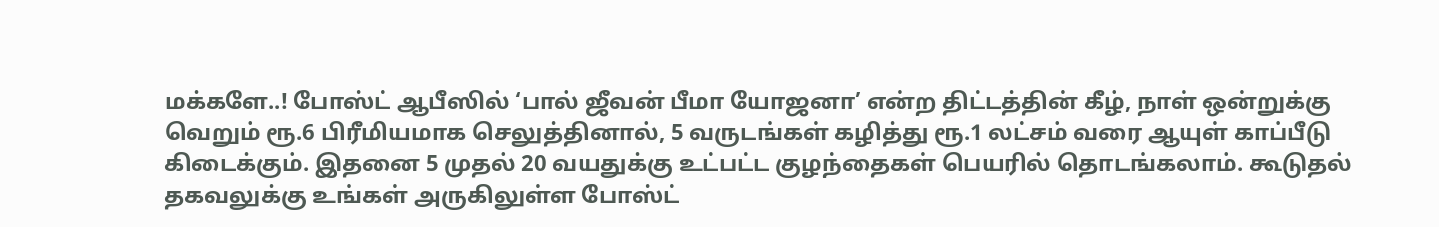மக்களே..! போஸ்ட் ஆபீஸில் ‘பால் ஜீவன் பீமா யோஜனா’ என்ற திட்டத்தின் கீழ், நாள் ஒன்றுக்கு வெறும் ரூ.6 பிரீமியமாக செலுத்தினால், 5 வருடங்கள் கழித்து ரூ.1 லட்சம் வரை ஆயுள் காப்பீடு கிடைக்கும். இதனை 5 முதல் 20 வயதுக்கு உட்பட்ட குழந்தைகள் பெயரில் தொடங்கலாம். கூடுதல் தகவலுக்கு உங்கள் அருகிலுள்ள போஸ்ட்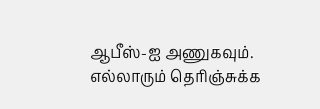ஆபீஸ்-ஐ அணுகவும். எல்லாரும் தெரிஞ்சுக்க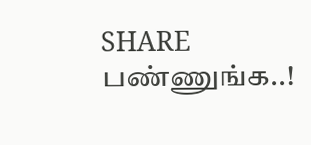SHARE பண்ணுங்க..!